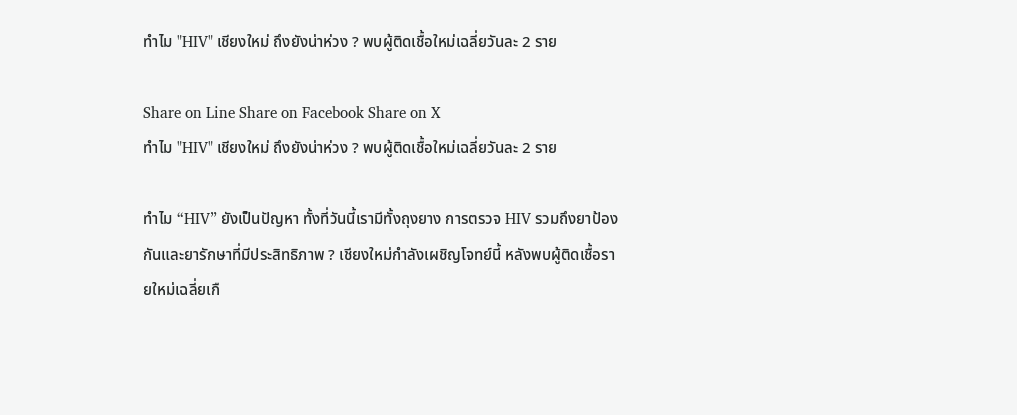ทำไม "HIV" เชียงใหม่ ถึงยังน่าห่วง ? พบผู้ติดเชื้อใหม่เฉลี่ยวันละ 2 ราย

Share on Line Share on Facebook Share on X
ทำไม "HIV" เชียงใหม่ ถึงยังน่าห่วง ? พบผู้ติดเชื้อใหม่เฉลี่ยวันละ 2 ราย

ทำไม “HIV” ยังเป็นปัญหา ทั้งที่วันนี้เรามีทั้งถุงยาง การตรวจ HIV รวมถึงยาป้องกันและยารักษาที่มีประสิทธิภาพ ? เชียงใหม่กำลังเผชิญโจทย์นี้ หลังพบผู้ติดเชื้อรายใหม่เฉลี่ยเกื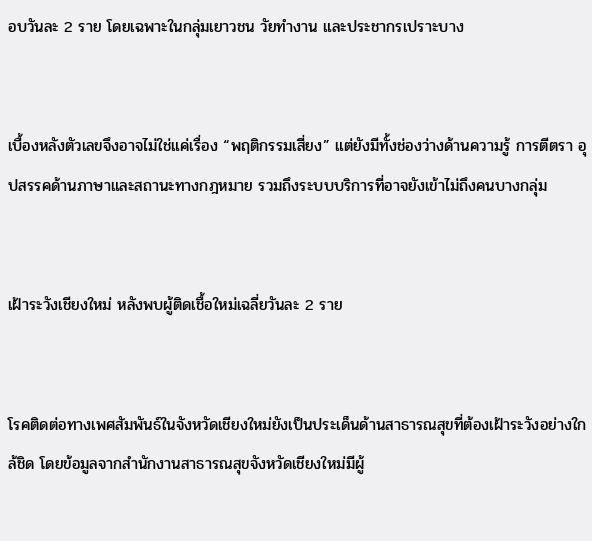อบวันละ 2 ราย โดยเฉพาะในกลุ่มเยาวชน วัยทำงาน และประชากรเปราะบาง


เบื้องหลังตัวเลขจึงอาจไม่ใช่แค่เรื่อง “พฤติกรรมเสี่ยง” แต่ยังมีทั้งช่องว่างด้านความรู้ การตีตรา อุปสรรคด้านภาษาและสถานะทางกฎหมาย รวมถึงระบบบริการที่อาจยังเข้าไม่ถึงคนบางกลุ่ม


เฝ้าระวังเชียงใหม่ หลังพบผู้ติดเชื้อใหม่เฉลี่ยวันละ 2 ราย


โรคติดต่อทางเพศสัมพันธ์ในจังหวัดเชียงใหม่ยังเป็นประเด็นด้านสาธารณสุขที่ต้องเฝ้าระวังอย่างใกล้ชิด โดยข้อมูลจากสำนักงานสาธารณสุขจังหวัดเชียงใหม่มีผู้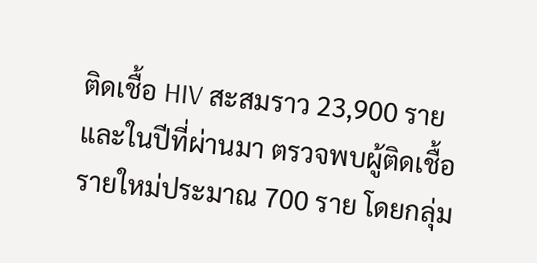ติดเชื้อ HIV สะสมราว 23,900 ราย และในปีที่ผ่านมา ตรวจพบผู้ติดเชื้อรายใหม่ประมาณ 700 ราย โดยกลุ่ม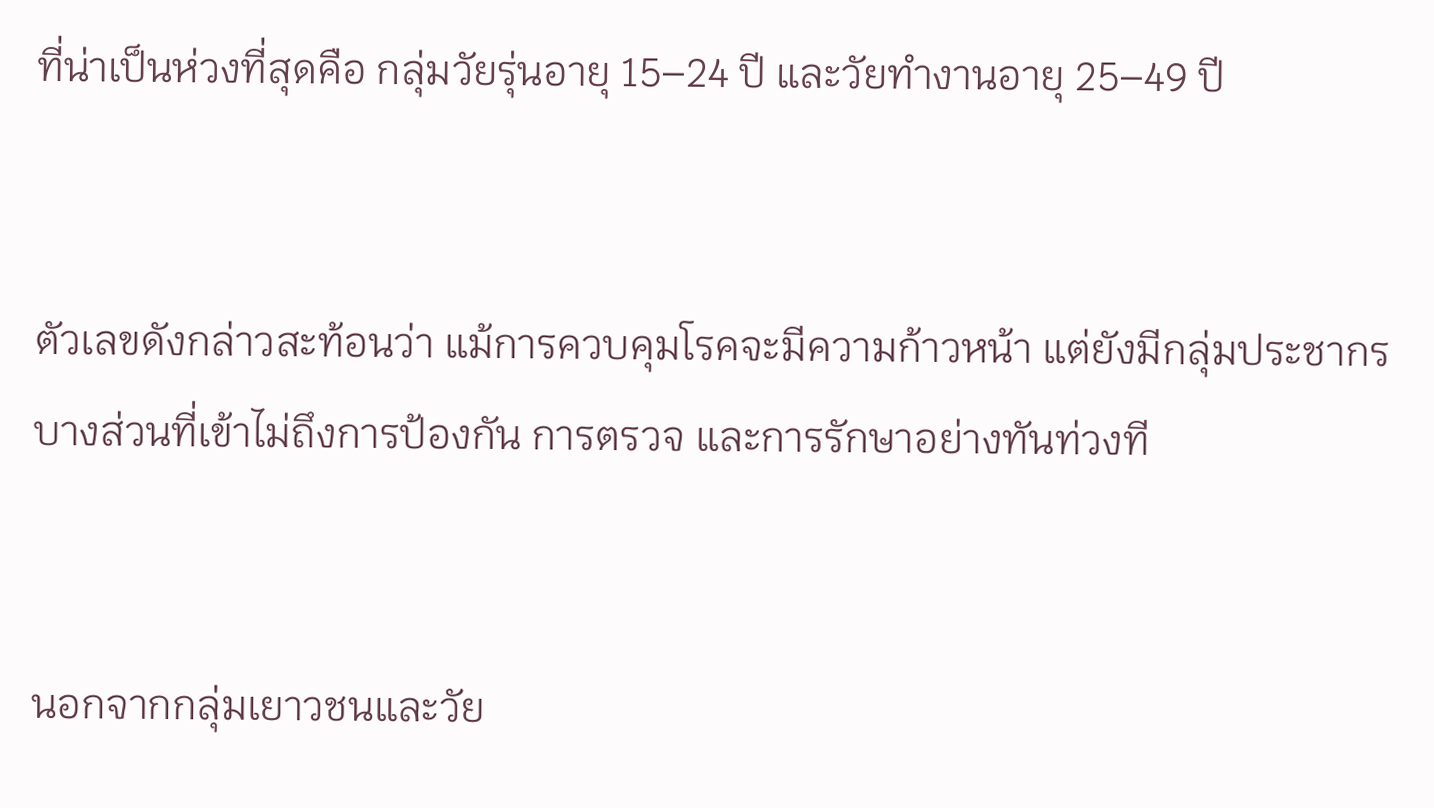ที่น่าเป็นห่วงที่สุดคือ กลุ่มวัยรุ่นอายุ 15–24 ปี และวัยทำงานอายุ 25–49 ปี


ตัวเลขดังกล่าวสะท้อนว่า แม้การควบคุมโรคจะมีความก้าวหน้า แต่ยังมีกลุ่มประชากรบางส่วนที่เข้าไม่ถึงการป้องกัน การตรวจ และการรักษาอย่างทันท่วงที


นอกจากกลุ่มเยาวชนและวัย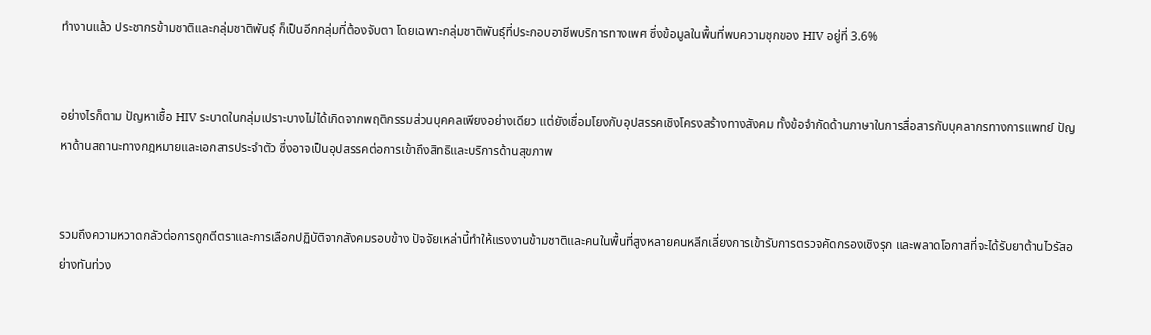ทำงานแล้ว ประชากรข้ามชาติและกลุ่มชาติพันธุ์ ก็เป็นอีกกลุ่มที่ต้องจับตา โดยเฉพาะกลุ่มชาติพันธุ์ที่ประกอบอาชีพบริการทางเพศ ซึ่งข้อมูลในพื้นที่พบความชุกของ HIV อยู่ที่ 3.6%


อย่างไรก็ตาม ปัญหาเชื้อ HIV ระบาดในกลุ่มเปราะบางไม่ได้เกิดจากพฤติกรรมส่วนบุคคลเพียงอย่างเดียว แต่ยังเชื่อมโยงกับอุปสรรคเชิงโครงสร้างทางสังคม ทั้งข้อจำกัดด้านภาษาในการสื่อสารกับบุคลากรทางการแพทย์ ปัญหาด้านสถานะทางกฎหมายและเอกสารประจำตัว ซึ่งอาจเป็นอุปสรรคต่อการเข้าถึงสิทธิและบริการด้านสุขภาพ


รวมถึงความหวาดกลัวต่อการถูกตีตราและการเลือกปฏิบัติจากสังคมรอบข้าง ปัจจัยเหล่านี้ทำให้แรงงานข้ามชาติและคนในพื้นที่สูงหลายคนหลีกเลี่ยงการเข้ารับการตรวจคัดกรองเชิงรุก และพลาดโอกาสที่จะได้รับยาต้านไวรัสอย่างทันท่วง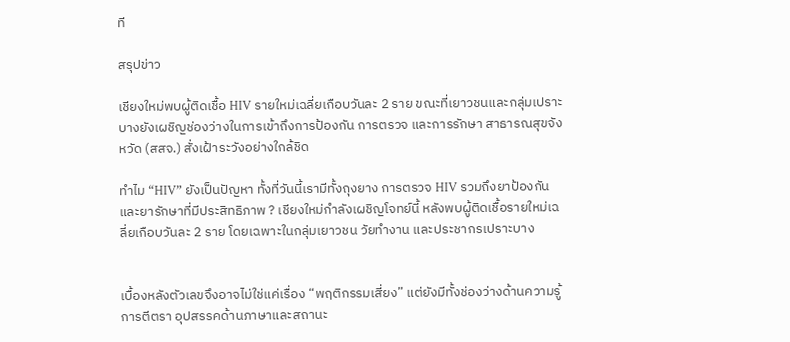ที

สรุปข่าว

เชียงใหม่พบผู้ติดเชื้อ HIV รายใหม่เฉลี่ยเกือบวันละ 2 ราย ขณะที่เยาวชนและกลุ่มเปราะบางยังเผชิญช่องว่างในการเข้าถึงการป้องกัน การตรวจ และการรักษา สาธารณสุขจังหวัด (สสจ.) สั่งเฝ้าระวังอย่างใกล้ชิด

ทำไม “HIV” ยังเป็นปัญหา ทั้งที่วันนี้เรามีทั้งถุงยาง การตรวจ HIV รวมถึงยาป้องกันและยารักษาที่มีประสิทธิภาพ ? เชียงใหม่กำลังเผชิญโจทย์นี้ หลังพบผู้ติดเชื้อรายใหม่เฉลี่ยเกือบวันละ 2 ราย โดยเฉพาะในกลุ่มเยาวชน วัยทำงาน และประชากรเปราะบาง


เบื้องหลังตัวเลขจึงอาจไม่ใช่แค่เรื่อง “พฤติกรรมเสี่ยง” แต่ยังมีทั้งช่องว่างด้านความรู้ การตีตรา อุปสรรคด้านภาษาและสถานะ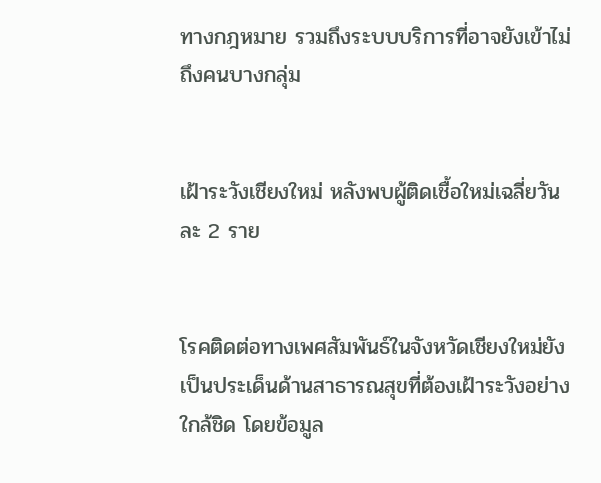ทางกฎหมาย รวมถึงระบบบริการที่อาจยังเข้าไม่ถึงคนบางกลุ่ม


เฝ้าระวังเชียงใหม่ หลังพบผู้ติดเชื้อใหม่เฉลี่ยวันละ 2 ราย


โรคติดต่อทางเพศสัมพันธ์ในจังหวัดเชียงใหม่ยังเป็นประเด็นด้านสาธารณสุขที่ต้องเฝ้าระวังอย่างใกล้ชิด โดยข้อมูล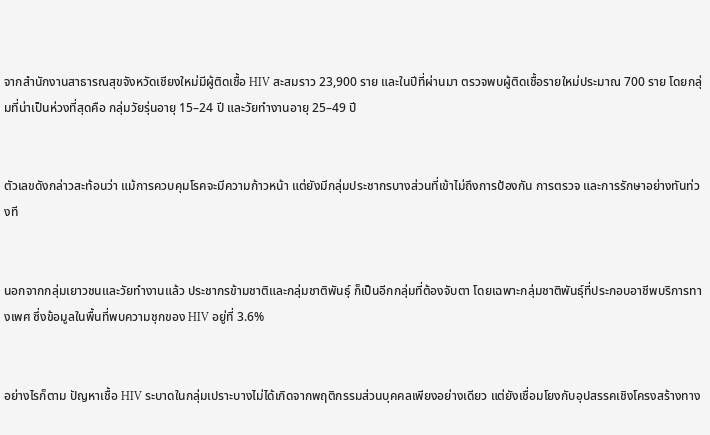จากสำนักงานสาธารณสุขจังหวัดเชียงใหม่มีผู้ติดเชื้อ HIV สะสมราว 23,900 ราย และในปีที่ผ่านมา ตรวจพบผู้ติดเชื้อรายใหม่ประมาณ 700 ราย โดยกลุ่มที่น่าเป็นห่วงที่สุดคือ กลุ่มวัยรุ่นอายุ 15–24 ปี และวัยทำงานอายุ 25–49 ปี


ตัวเลขดังกล่าวสะท้อนว่า แม้การควบคุมโรคจะมีความก้าวหน้า แต่ยังมีกลุ่มประชากรบางส่วนที่เข้าไม่ถึงการป้องกัน การตรวจ และการรักษาอย่างทันท่วงที


นอกจากกลุ่มเยาวชนและวัยทำงานแล้ว ประชากรข้ามชาติและกลุ่มชาติพันธุ์ ก็เป็นอีกกลุ่มที่ต้องจับตา โดยเฉพาะกลุ่มชาติพันธุ์ที่ประกอบอาชีพบริการทางเพศ ซึ่งข้อมูลในพื้นที่พบความชุกของ HIV อยู่ที่ 3.6%


อย่างไรก็ตาม ปัญหาเชื้อ HIV ระบาดในกลุ่มเปราะบางไม่ได้เกิดจากพฤติกรรมส่วนบุคคลเพียงอย่างเดียว แต่ยังเชื่อมโยงกับอุปสรรคเชิงโครงสร้างทาง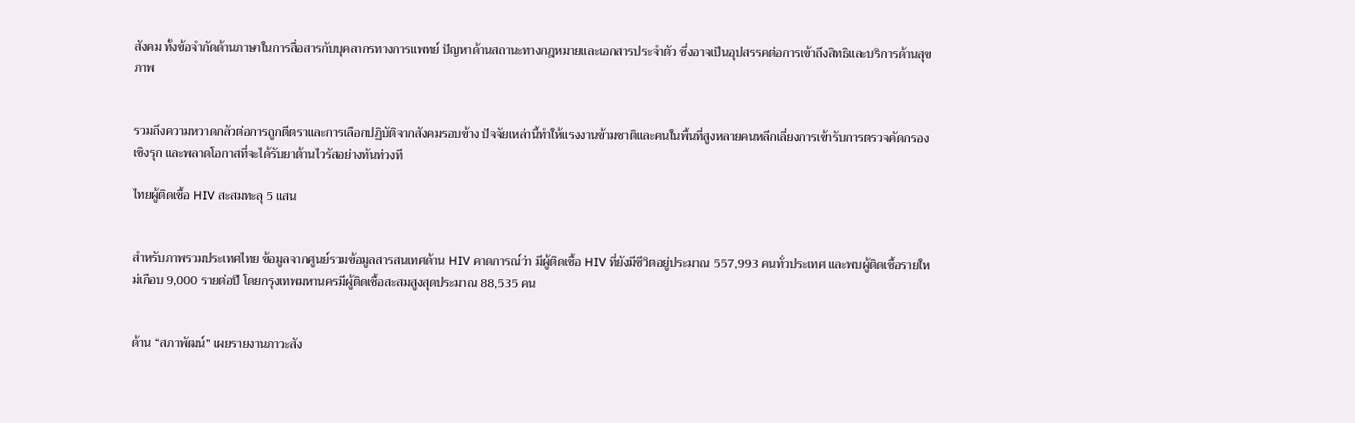สังคม ทั้งข้อจำกัดด้านภาษาในการสื่อสารกับบุคลากรทางการแพทย์ ปัญหาด้านสถานะทางกฎหมายและเอกสารประจำตัว ซึ่งอาจเป็นอุปสรรคต่อการเข้าถึงสิทธิและบริการด้านสุขภาพ


รวมถึงความหวาดกลัวต่อการถูกตีตราและการเลือกปฏิบัติจากสังคมรอบข้าง ปัจจัยเหล่านี้ทำให้แรงงานข้ามชาติและคนในพื้นที่สูงหลายคนหลีกเลี่ยงการเข้ารับการตรวจคัดกรองเชิงรุก และพลาดโอกาสที่จะได้รับยาต้านไวรัสอย่างทันท่วงที

ไทยผู้ติดเชื้อ HIV สะสมทะลุ 5 แสน


สำหรับภาพรวมประเทศไทย ข้อมูลจากศูนย์รวมข้อมูลสารสนเทศด้าน HIV คาดการณ์ว่า มีผู้ติดเชื้อ HIV ที่ยังมีชีวิตอยู่ประมาณ 557,993 คนทั่วประเทศ และพบผู้ติดเชื้อรายใหม่เกือบ 9,000 รายต่อปี โดยกรุงเทพมหานครมีผู้ติดเชื้อสะสมสูงสุดประมาณ 88,535 คน


ด้าน “สภาพัฒน์” เผยรายงานภาวะสัง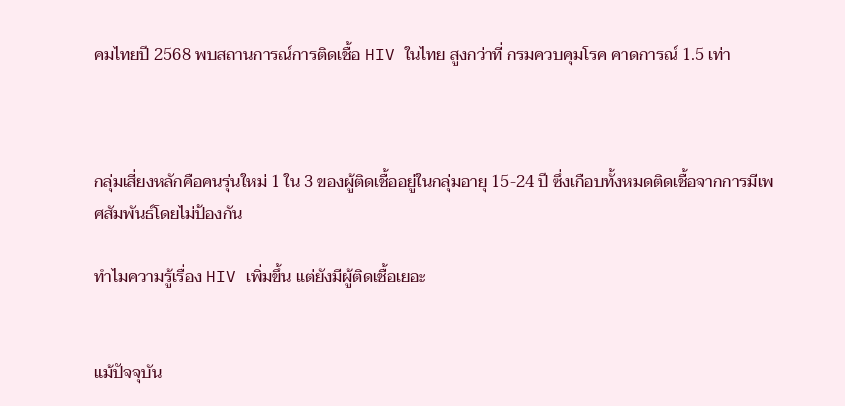คมไทยปี 2568 พบสถานการณ์การติดเชื้อ HIV ในไทย สูงกว่าที่ กรมควบคุมโรค คาดการณ์ 1.5 เท่า



กลุ่มเสี่ยงหลักคือคนรุ่นใหม่ 1 ใน 3 ของผู้ติดเชื้ออยู่ในกลุ่มอายุ 15-24 ปี ซึ่งเกือบทั้งหมดติดเชื้อจากการมีเพศสัมพันธ์โดยไม่ป้องกัน

ทำไมความรู้เรื่อง HIV เพิ่มขึ้น แต่ยังมีผู้ติดเชื้อเยอะ


แม้ปัจจุบัน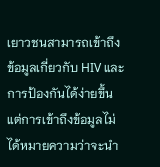เยาวชนสามารถเข้าถึงข้อมูลเกี่ยวกับ HIV และการป้องกันได้ง่ายขึ้น แต่การเข้าถึงข้อมูลไม่ได้หมายความว่าจะนำ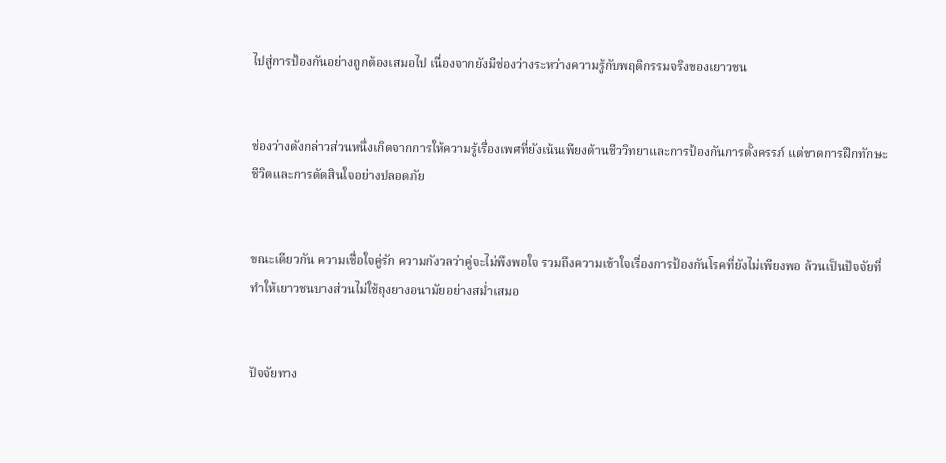ไปสู่การป้องกันอย่างถูกต้องเสมอไป เนื่องจากยังมีช่องว่างระหว่างความรู้กับพฤติกรรมจริงของเยาวชน


ช่องว่างดังกล่าวส่วนหนึ่งเกิดจากการให้ความรู้เรื่องเพศที่ยังเน้นเพียงด้านชีววิทยาและการป้องกันการตั้งครรภ์ แต่ขาดการฝึกทักษะชีวิตและการตัดสินใจอย่างปลอดภัย


ขณะเดียวกัน ความเชื่อใจคู่รัก ความกังวลว่าคู่จะไม่พึงพอใจ รวมถึงความเข้าใจเรื่องการป้องกันโรคที่ยังไม่เพียงพอ ล้วนเป็นปัจจัยที่ทำให้เยาวชนบางส่วนไม่ใช้ถุงยางอนามัยอย่างสม่ำเสมอ


ปัจจัยทาง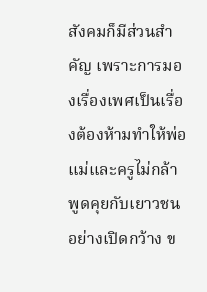สังคมก็มีส่วนสำคัญ เพราะการมองเรื่องเพศเป็นเรื่องต้องห้ามทำให้พ่อแม่และครูไม่กล้าพูดคุยกับเยาวชนอย่างเปิดกว้าง ข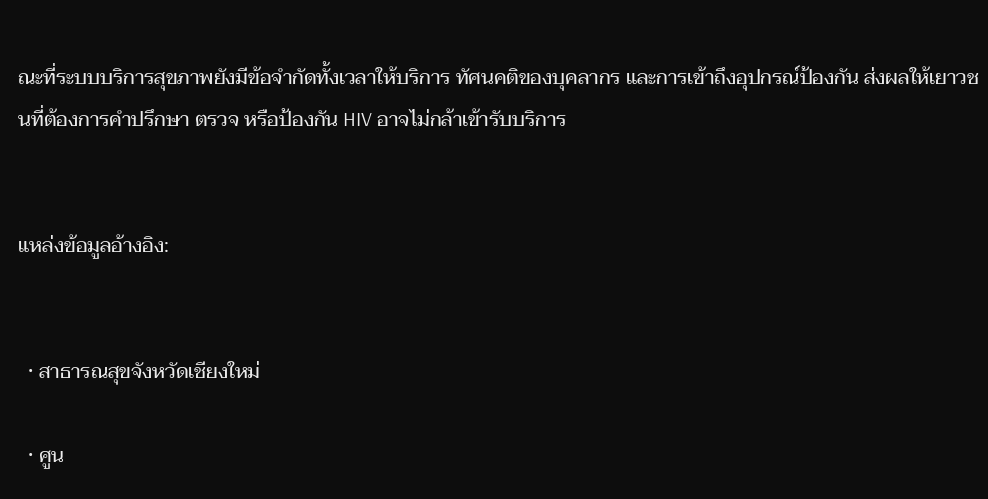ณะที่ระบบบริการสุขภาพยังมีข้อจำกัดทั้งเวลาให้บริการ ทัศนคติของบุคลากร และการเข้าถึงอุปกรณ์ป้องกัน ส่งผลให้เยาวชนที่ต้องการคำปรึกษา ตรวจ หรือป้องกัน HIV อาจไม่กล้าเข้ารับบริการ


แหล่งข้อมูลอ้างอิง:


  • สาธารณสุขจังหวัดเชียงใหม่

  • ศูน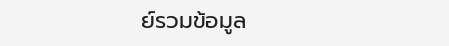ย์รวมข้อมูล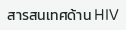สารสนเทศด้าน HIV